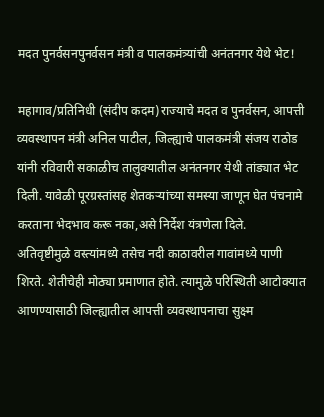मदत पुनर्वसनपुनर्वसन मंत्री व पालकमंत्र्यांची अनंतनगर येथे भेट!

महागाव/प्रतिनिधी (संदीप कदम)राज्याचे मदत व पुनर्वसन, आपत्ती व्यवस्थापन मंत्री अनिल पाटील, जिल्ह्याचे पालकमंत्री संजय राठोड यांनी रविवारी सकाळीच तालुक्यातील अनंतनगर येथी तांड्यात भेट दिली. यावेळी पूरग्रस्तांसह शेतकऱ्यांच्या समस्या जाणून घेत पंचनामे करताना भेदभाव करू नका,असे निर्देश यंत्रणेला दिले.
अतिवृष्टीमुळे वस्त्यांमध्ये तसेच नदी काठावरील गावांमध्ये पाणी शिरते. शेतीचेही मोठ्या प्रमाणात होते. त्यामुळे परिस्थिती आटोक्यात आणण्यासाठी जिल्ह्यातील आपत्ती व्यवस्थापनाचा सुक्ष्म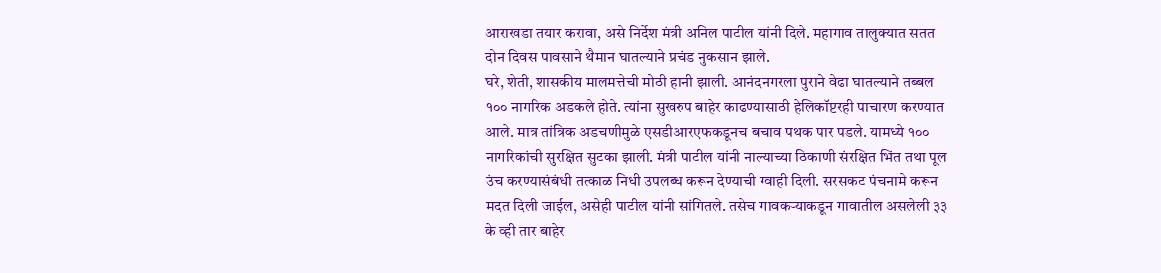आराखडा तयार करावा, असे निर्देश मंत्री अनिल पाटील यांनी दिले. महागाव तालुक्यात सतत दोन दिवस पावसाने थैमान घातल्याने प्रचंड नुकसान झाले.
घरे, शेती, शासकीय मालमत्तेची मोठी हानी झाली. आनंदनगरला पुराने वेढा घातल्याने तब्बल १०० नागरिक अडकले होते. त्यांना सुखरुप बाहेर काढण्यासाठी हेलिकॉप्टरही पाचारण करण्यात आले. मात्र तांत्रिक अडचणीमुळे एसडीआरएफकडूनच बचाव पथक पार पडले. यामध्ये १०० नागरिकांची सुरक्षित सुटका झाली. मंत्री पाटील यांनी नाल्याच्या ठिकाणी संरक्षित भिंत तथा पूल उंच करण्यासंबंधी तत्काळ निधी उपलब्ध करून देण्याची ग्वाही दिली. सरसकट पंचनामे करून मदत दिली जाईल, असेही पाटील यांनी सांगितले. तसेच गावकऱ्याकडून गावातील असलेली ३३ के व्ही तार बाहेर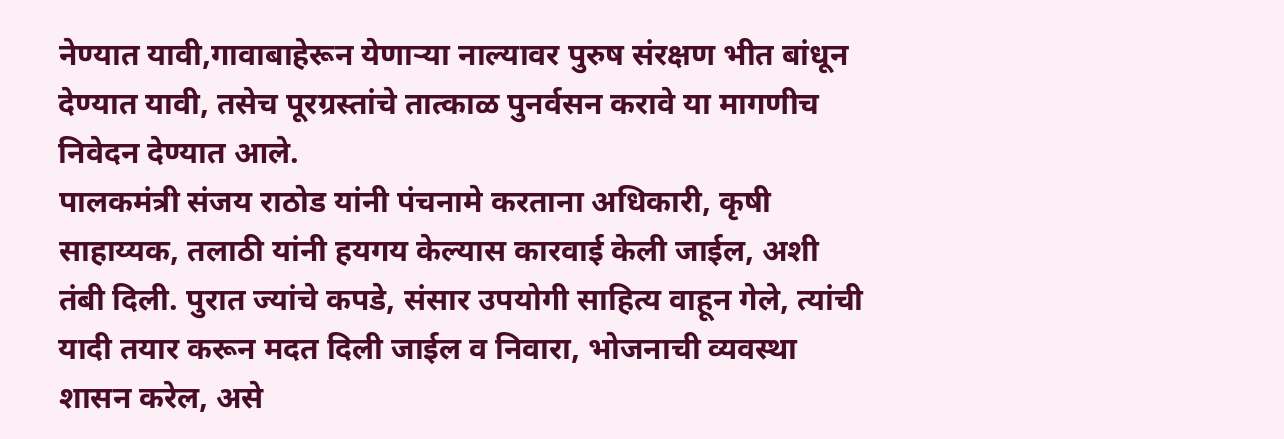नेण्यात यावी,गावाबाहेरून येणाऱ्या नाल्यावर पुरुष संरक्षण भीत बांधून देण्यात यावी, तसेच पूरग्रस्तांचे तात्काळ पुनर्वसन करावे या मागणीच निवेदन देण्यात आले.
पालकमंत्री संजय राठोड यांनी पंचनामे करताना अधिकारी, कृषी साहाय्यक, तलाठी यांनी हयगय केल्यास कारवाई केली जाईल, अशी तंबी दिली. पुरात ज्यांचे कपडे, संसार उपयोगी साहित्य वाहून गेले, त्यांची यादी तयार करून मदत दिली जाईल व निवारा, भोजनाची व्यवस्था शासन करेल, असे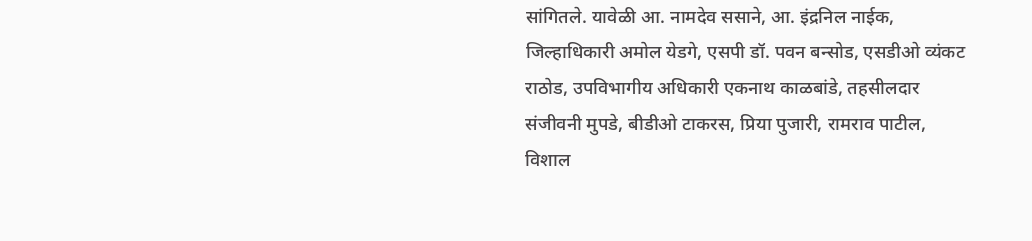सांगितले. यावेळी आ. नामदेव ससाने, आ. इंद्रनिल नाईक, जिल्हाधिकारी अमोल येडगे, एसपी डॉ. पवन बन्सोड, एसडीओ व्यंकट राठोड, उपविभागीय अधिकारी एकनाथ काळबांडे, तहसीलदार संजीवनी मुपडे, बीडीओ टाकरस, प्रिया पुजारी, रामराव पाटील, विशाल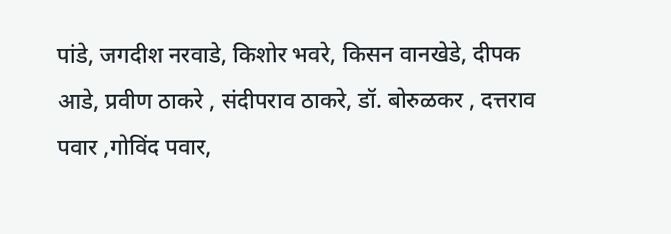पांडे, जगदीश नरवाडे, किशोर भवरे, किसन वानखेडे, दीपक आडे, प्रवीण ठाकरे , संदीपराव ठाकरे, डॉ. बोरुळकर , दत्तराव पवार ,गोविंद पवार,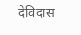देविदास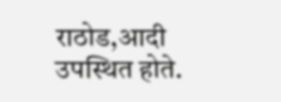राठोड,आदी उपस्थित होते.